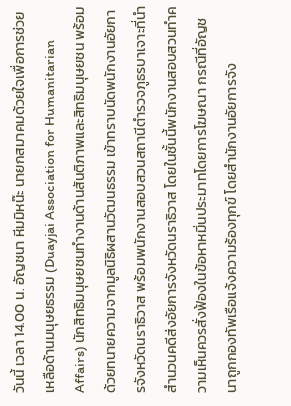วันนี้ เวลา 14.00 น. อัญชนา หีมมิหน๊ะ นายกสมาคมด้วยใจเพื่อการช่วยเหลือด้านมนุษยธรรม (Duayjai Association for Humanitarian Affairs) นักสิทธิมนุษยชนทำงานด้านสันติภาพและสิทธิมนุษยชน พร้อมด้วยทนายความจากมูลนิธิผสานวัฒนธรรม เข้าทราบนัดพนักงานอัยการจังหวัดนราธิวาส พร้อมพนักงานสอบสวนสถานีตำรวจภูธรบาเจาะที่นำสำนวนคดีส่งอัยการจังหวัดนราธิวาส โดยในชั้นนี้พนักงานสอบสวนทำความเห็นควรสั่งฟ้องในข้อหาหมิ่นประมาทโดยการโฆษณา กรณีที่อัญชนาถูกกองทัพเรือแจ้งความร้องทุกข์ โดยสำนักงานอัยการจัง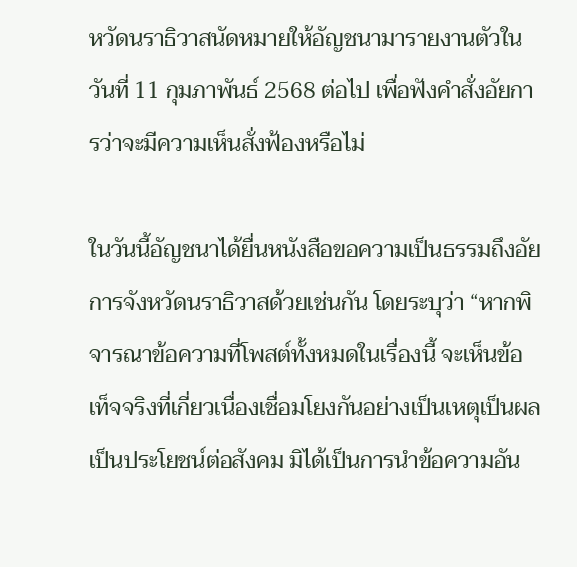หวัดนราธิวาสนัดหมายให้อัญชนามารายงานตัวในวันที่ 11 กุมภาพันธ์ 2568 ต่อไป เพื่อฟังคำสั่งอัยการว่าจะมีความเห็นสั่งฟ้องหรือไม่

ในวันนี้อัญชนาได้ยื่นหนังสือขอความเป็นธรรมถึงอัยการจังหวัดนราธิวาสด้วยเช่นกัน โดยระบุว่า “หากพิจารณาข้อความที่โพสต์ทั้งหมดในเรื่องนี้ จะเห็นข้อเท็จจริงที่เกี่ยวเนื่องเชื่อมโยงกันอย่างเป็นเหตุเป็นผล เป็นประโยชน์ต่อสังคม มิได้เป็นการนำข้อความอัน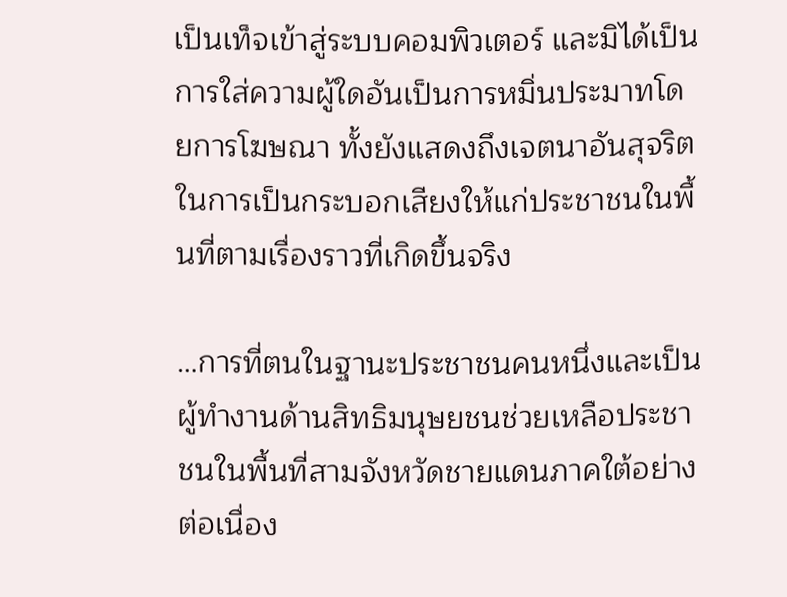เป็นเท็จเข้าสู่ระบบคอมพิวเตอร์ และมิได้เป็นการใส่ความผู้ใดอันเป็นการหมิ่นประมาทโดยการโฆษณา ทั้งยังแสดงถึงเจตนาอันสุจริตในการเป็นกระบอกเสียงให้แก่ประชาชนในพื้นที่ตามเรื่องราวที่เกิดขึ้นจริง

…การที่ตนในฐานะประชาชนคนหนึ่งและเป็นผู้ทำงานด้านสิทธิมนุษยชนช่วยเหลือประชาชนในพื้นที่สามจังหวัดชายแดนภาคใต้อย่างต่อเนื่อง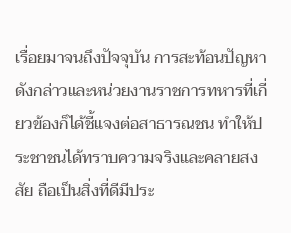เรื่อยมาจนถึงปัจจุบัน การสะท้อนปัญหาดังกล่าวและหน่วยงานราชการทหารที่เกี่ยวข้องก็ได้ชี้แจงต่อสาธารณชน ทำให้ประชาชนได้ทราบความจริงและคลายสงสัย ถือเป็นสิ่งที่ดีมีประ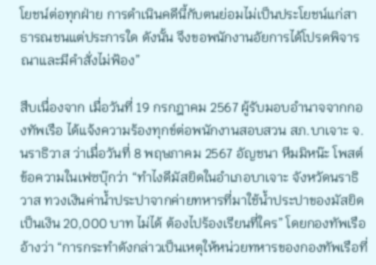โยชน์ต่อทุกฝ่าย การดำเนินคดีนี้กับตนย่อมไม่เป็นประโยชน์แก่สาธารณชนแต่ประการใด ดังนั้น จึงขอพนักงานอัยการได้โปรดพิจารณาและมีคำสั่งไม่ฟ้อง”

สืบเนื่องจาก เมื่อวันที่ 19 กรกฎาคม 2567 ผู้รับมอบอำนาจจากกองทัพเรือ ได้แจ้งความร้องทุกข์ต่อพนักงานสอบสวน สภ.บาเจาะ จ.นราธิวาส ว่าเมื่อวันที่ 8 พฤษภาคม 2567 อัญชนา หีมมิหน๊ะ โพสต์ข้อความในเฟซบุ๊กว่า “ทำไงดีมัสยิดในอำเภอบาเจาะ จังหวัดนราธิวาส ทวงเงินค่าน้ำประปาจากค่ายทหารที่มาใช้น้ำประปาของมัสยิดเป็นเงิน 20,000 บาท ไม่ได้ ต้องไปร้องเรียนที่ใคร” โดยกองทัพเรืออ้างว่า “การกระทำดังกล่าวเป็นเหตุให้หน่วยทหารของกองทัพเรือที่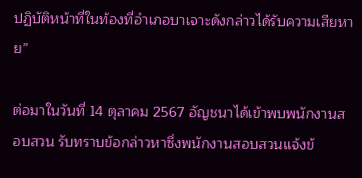ปฏิบัติหน้าที่ในท้องที่อำเภอบาเจาะดังกล่าวได้รับความเสียหาย”

ต่อมาในวันที่ 14 ตุลาคม 2567 อัญชนาได้เข้าพบพนักงานสอบสวน รับทราบข้อกล่าวหาซึ่งพนักงานสอบสวนแจ้งข้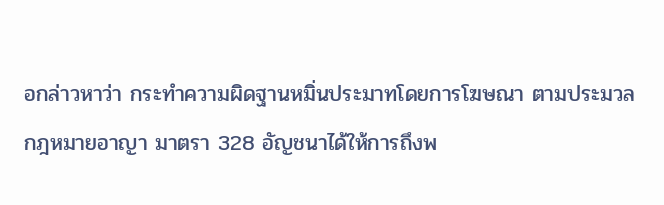อกล่าวหาว่า กระทำความผิดฐานหมิ่นประมาทโดยการโฆษณา ตามประมวลกฎหมายอาญา มาตรา 328 อัญชนาได้ให้การถึงพ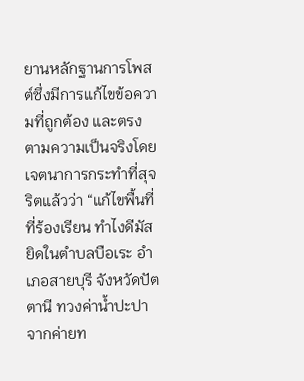ยานหลักฐานการโพสต์ซึ่งมีการแก้ไขข้อความที่ถูกต้อง และตรงตามความเป็นจริงโดยเจตนาการกระทําที่สุจริตแล้วว่า “แก้ไขพื้นที่ที่ร้องเรียน ทำไงดีมัสยิดในตำบลบือเระ อำเภอสายบุรี จังหวัดปัตตานี ทวงค่าน้ำปะปาจากค่ายท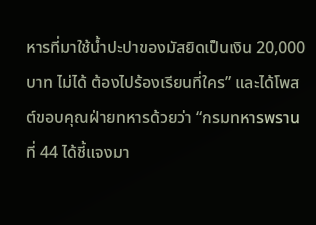หารที่มาใช้น้ำปะปาของมัสยิดเป็นเงิน 20,000 บาท ไม่ได้ ต้องไปร้องเรียนที่ใคร” และได้โพสต์ขอบคุณฝ่ายทหารด้วยว่า “กรมทหารพรานที่ 44 ได้ชี้แจงมา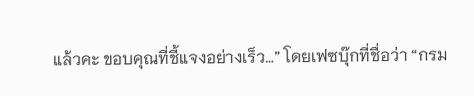แล้วคะ ขอบคุณที่ชี้แจงอย่างเร็ว…” โดยเฟซบุ๊กที่ชื่อว่า “กรม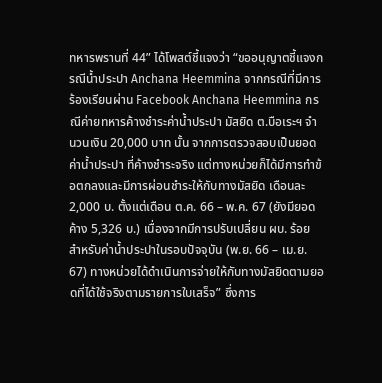ทหารพรานที่ 44” ได้โพสต์ชี้แจงว่า “ขออนุญาตชี้แจงกรณีน้ำประปา Anchana Heemmina จากกรณีที่มีการร้องเรียนผ่าน Facebook Anchana Heemmina กรณีค่ายทหารค้างชำระค่าน้ำประปา มัสยิด ต.บือเระฯ จำนวนเงิน 20,000 บาท นั้น จากการตรวจสอบเป็นยอดค่าน้ำประปา ที่ค้างชำระจริง แต่ทางหน่วยก็ได้มีการทำข้อตกลงและมีการผ่อนชำระให้กับทางมัสยิด เดือนละ 2,000 บ. ตั้งแต่เดือน ต.ค. 66 – พ.ค. 67 (ยังมียอดค้าง 5,326 บ.) เนื่องจากมีการปรับเปลี่ยน ผบ. ร้อย สำหรับค่าน้ำประปาในรอบปัจจุบัน (พ.ย. 66 – เม.ย. 67) ทางหน่วยได้ดำเนินการจ่ายให้กับทางมัสยิดตามยอดที่ได้ใช้จริงตามรายการใบเสร็จ” ซึ่งการ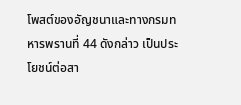โพสต์ของอัญชนาและทางกรมทหารพรานที่ 44 ดังกล่าว เป็นประโยชน์ต่อสา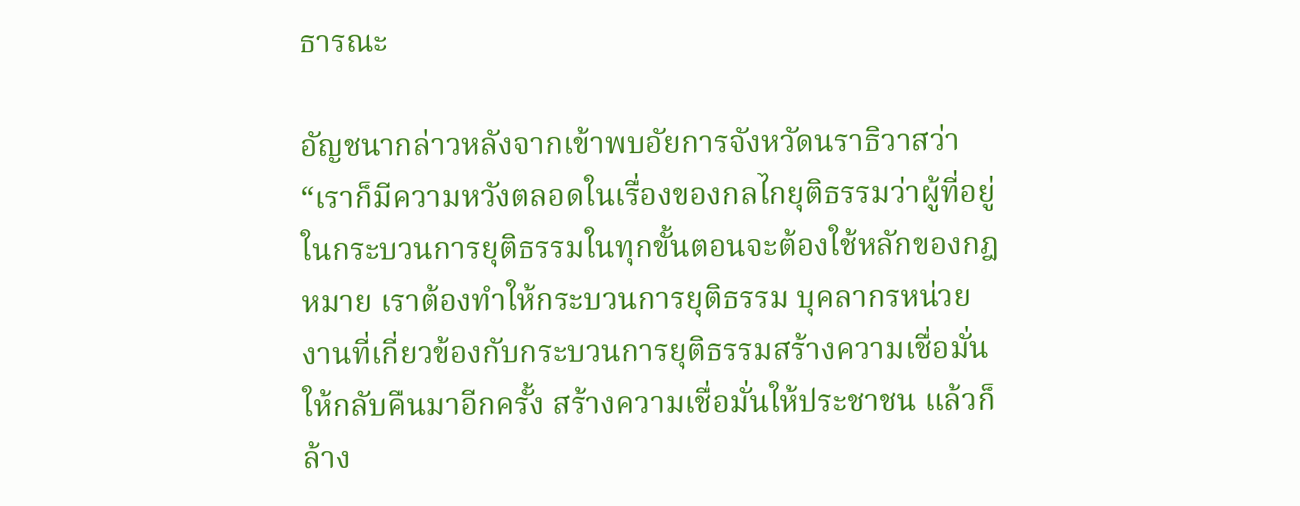ธารณะ

อัญชนากล่าวหลังจากเข้าพบอัยการจังหวัดนราธิวาสว่า “เราก็มีความหวังตลอดในเรื่องของกลไกยุติธรรมว่าผู้ที่อยู่ในกระบวนการยุติธรรมในทุกขั้นตอนจะต้องใช้หลักของกฎหมาย เราต้องทําให้กระบวนการยุติธรรม บุคลากรหน่วยงานที่เกี่ยวข้องกับกระบวนการยุติธรรมสร้างความเชื่อมั่นให้กลับคืนมาอีกครั้ง สร้างความเชื่อมั่นให้ประชาชน แล้วก็ล้าง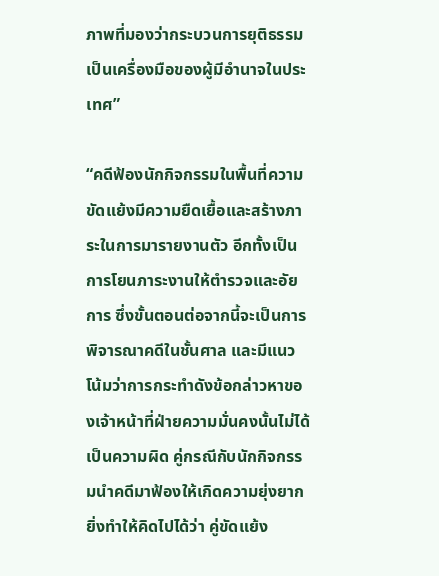ภาพที่มองว่ากระบวนการยุติธรรมเป็นเครื่องมือของผู้มีอํานาจในประเทศ”

“คดีฟ้องนักกิจกรรมในพื้นที่ความขัดแย้งมีความยืดเยื้อและสร้างภาระในการมารายงานตัว อีกทั้งเป็นการโยนภาระงานให้ตำรวจและอัยการ ซึ่งขั้นตอนต่อจากนี้จะเป็นการพิจารณาคดีในชั้นศาล และมีแนวโน้มว่าการกระทำดังข้อกล่าวหาของเจ้าหน้าที่ฝ่ายความมั่นคงนั้นไม่ได้เป็นความผิด คู่กรณีกับนักกิจกรรมนำคดีมาฟ้องให้เกิดความยุ่งยาก ยิ่งทำให้คิดไปได้ว่า คู่ขัดแย้ง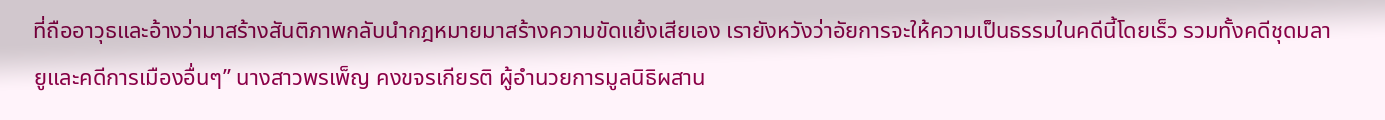ที่ถืออาวุธและอ้างว่ามาสร้างสันติภาพกลับนำกฎหมายมาสร้างความขัดแย้งเสียเอง เรายังหวังว่าอัยการจะให้ความเป็นธรรมในคดีนี้โดยเร็ว รวมทั้งคดีชุดมลายูและคดีการเมืองอื่นๆ” นางสาวพรเพ็ญ คงขจรเกียรติ ผู้อำนวยการมูลนิธิผสาน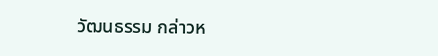วัฒนธรรม กล่าวห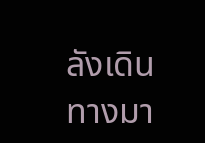ลังเดินทางมา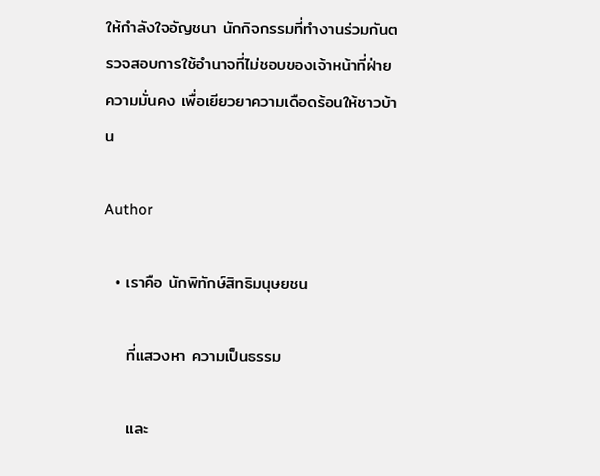ให้กำลังใจอัญชนา นักกิจกรรมที่ทำงานร่วมกันตรวจสอบการใช้อำนาจที่ไม่ชอบของเจ้าหน้าที่ฝ่ายความมั่นคง เพื่อเยียวยาความเดือดร้อนให้ชาวบ้าน

Author

  • เราคือ นักพิทักษ์สิทธิมนุษยชน

    ที่แสวงหา ความเป็นธรรม

    และ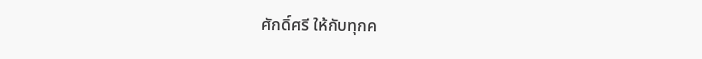ศักดิ์ศรี ให้กับทุกค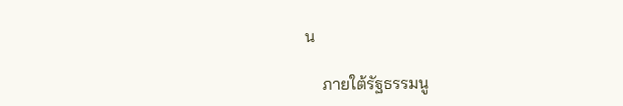น

    ภายใต้รัฐธรรมนู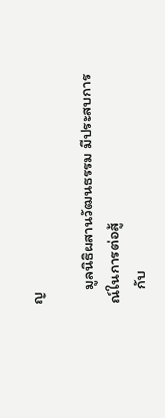ญ

    มูลนิธิผสานวัฒนธรรม มีประสบการณ์ในการต่อสู้
    กับ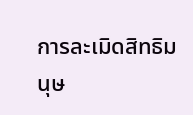การละเมิดสิทธิมนุษ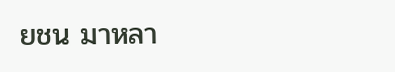ยชน มาหลา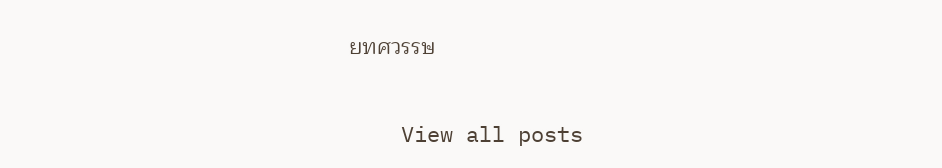ยทศวรรษ

    View all posts